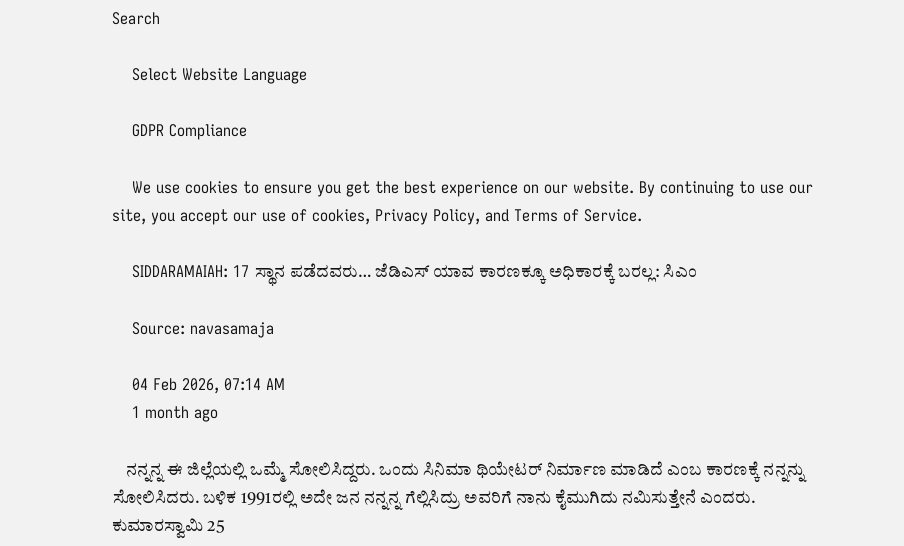Search

    Select Website Language

    GDPR Compliance

    We use cookies to ensure you get the best experience on our website. By continuing to use our site, you accept our use of cookies, Privacy Policy, and Terms of Service.

    SIDDARAMAIAH: 17 ಸ್ಥಾನ ಪಡೆದವರು… ಜೆಡಿಎಸ್ ಯಾವ ಕಾರಣಕ್ಕೂ ಅಧಿಕಾರಕ್ಕೆ ಬರಲ್ಲ: ಸಿಎಂ

    Source: navasamaja

    04 Feb 2026, 07:14 AM
    1 month ago

    ನನ್ನನ್ನ ಈ ಜಿಲ್ಲೆಯಲ್ಲಿ ಒಮ್ಮೆ ಸೋಲಿಸಿದ್ದರು. ಒಂದು ಸಿನಿಮಾ ಥಿಯೇಟರ್ ನಿರ್ಮಾಣ ಮಾಡಿದೆ ಎಂಬ ಕಾರಣಕ್ಕೆ ನನ್ನನ್ನು ಸೋಲಿಸಿದರು. ಬಳಿಕ 1991ರಲ್ಲಿ ಅದೇ ಜನ ನನ್ನನ್ನ ಗೆಲ್ಲಿಸಿದ್ರು ಅವರಿಗೆ ನಾನು ಕೈಮುಗಿದು ನಮಿಸುತ್ತೇನೆ ಎಂದರು. ಕುಮಾರಸ್ವಾಮಿ 25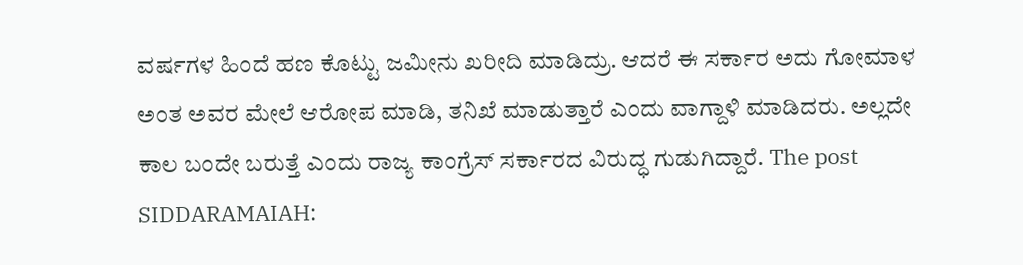ವರ್ಷಗಳ ಹಿಂದೆ ಹಣ ಕೊಟ್ಟು ಜಮೀನು ಖರೀದಿ ಮಾಡಿದ್ರು. ಆದರೆ ಈ ಸರ್ಕಾರ ಅದು ಗೋಮಾಳ ಅಂತ ಅವರ ಮೇಲೆ ಆರೋಪ ಮಾಡಿ, ತನಿಖೆ ಮಾಡುತ್ತಾರೆ ಎಂದು ವಾಗ್ದಾಳಿ ಮಾಡಿದರು. ಅಲ್ಲದೇ ಕಾಲ ಬಂದೇ ಬರುತ್ತೆ ಎಂದು ರಾಜ್ಯ ಕಾಂಗ್ರೆಸ್ ಸರ್ಕಾರದ ವಿರುದ್ಧ ಗುಡುಗಿದ್ದಾರೆ. The post SIDDARAMAIAH: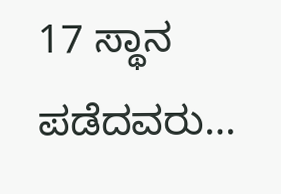17 ಸ್ಥಾನ ಪಡೆದವರು…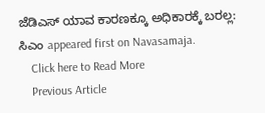ಜೆಡಿಎಸ್ ಯಾವ ಕಾರಣಕ್ಕೂ ಅಧಿಕಾರಕ್ಕೆ ಬರಲ್ಲ: ಸಿಎಂ appeared first on Navasamaja.
    Click here to Read More
    Previous Article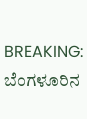BREAKING: ಬೆಂಗಳೂರಿನ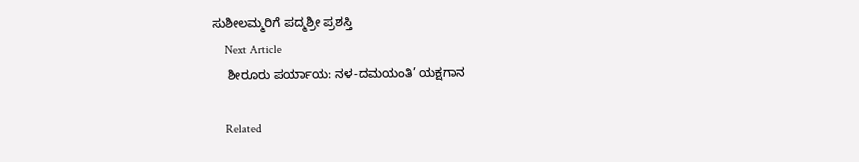ಸುಶೀಲಮ್ಮರಿಗೆ ಪದ್ಮಶ್ರೀ ಪ್ರಶಸ್ತಿ
    Next Article
    ಶೀರೂರು ಪರ್ಯಾಯ: ನಳ-ದಮಯಂತಿ’ ಯಕ್ಷಗಾನ

    Related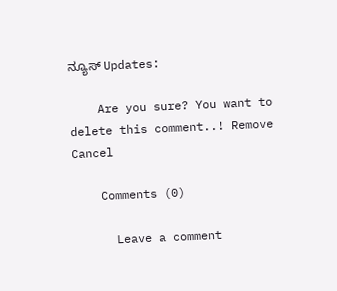ನ್ಯೂಸ್ Updates:

    Are you sure? You want to delete this comment..! Remove Cancel

    Comments (0)

      Leave a comment